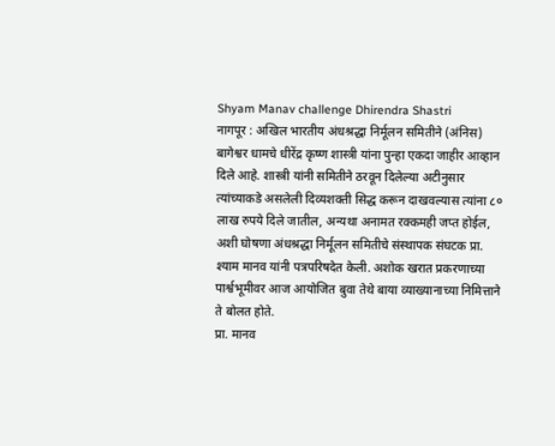Shyam Manav challenge Dhirendra Shastri
नागपूर : अखिल भारतीय अंधश्रद्धा निर्मूलन समितीने (अंनिस) बागेश्वर धामचे धीरेंद्र कृष्ण शास्त्री यांना पुन्हा एकदा जाहीर आव्हान दिले आहे. शास्त्री यांनी समितीने ठरवून दिलेल्या अटीनुसार त्यांच्याकडे असलेली दिव्यशक्ती सिद्ध करून दाखवल्यास त्यांना ८० लाख रुपये दिले जातील, अन्यथा अनामत रक्कमही जप्त होईल, अशी घोषणा अंधश्रद्धा निर्मूलन समितीचे संस्थापक संघटक प्रा. श्याम मानव यांनी पत्रपरिषदेत केली. अशोक खरात प्रकरणाच्या पार्श्वभूमीवर आज आयोजित बुवा तेथे बाया व्याख्यानाच्या निमित्ताने ते बोलत होते.
प्रा. मानव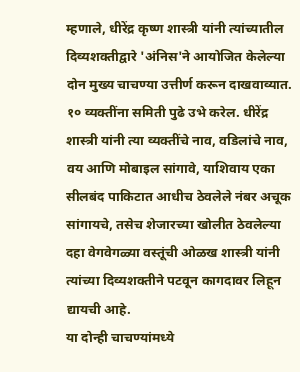म्हणाले, धीरेंद्र कृष्ण शास्त्री यांनी त्यांच्यातील दिव्यशक्तीद्वारे 'अंनिस'ने आयोजित केलेल्या दोन मुख्य चाचण्या उत्तीर्ण करून दाखवाव्यात. १० व्यक्तींना समिती पुढे उभे करेल. धीरेंद्र शास्त्री यांनी त्या व्यक्तींचे नाव, वडिलांचे नाव, वय आणि मोबाइल सांगावे, याशिवाय एका सीलबंद पाकिटात आधीच ठेवलेले नंबर अचूक सांगायचे, तसेच शेजारच्या खोलीत ठेवलेल्या दहा वेगवेगळ्या वस्तूंची ओळख शास्त्री यांनी त्यांच्या दिव्यशक्तीने पटवून कागदावर लिहून द्यायची आहे.
या दोन्ही चाचण्यांमध्ये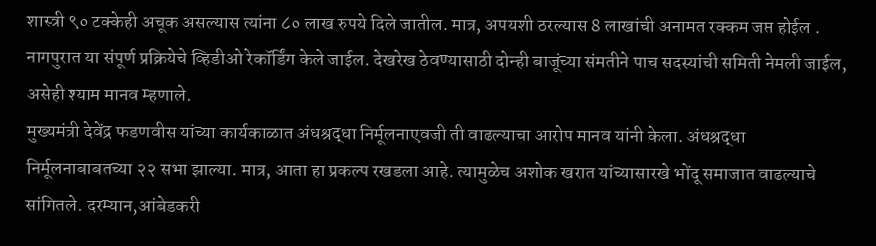शास्त्री ९० टक्केही अचूक असल्यास त्यांना ८० लाख रुपये दिले जातील. मात्र, अपयशी ठरल्यास 8 लाखांची अनामत रक्कम जप्त होईल . नागपुरात या संपूर्ण प्रक्रियेचे व्हिडीओ रेकॉर्डिंग केले जाईल. देखरेख ठेवण्यासाठी दोन्ही बाजूंच्या संमतीने पाच सदस्यांची समिती नेमली जाईल, असेही श्याम मानव म्हणाले.
मुख्यमंत्री देवेंद्र फडणवीस यांच्या कार्यकाळात अंधश्रद्धा निर्मूलनाएवजी ती वाढल्याचा आरोप मानव यांनी केला. अंधश्रद्धा निर्मूलनाबाबतच्या २२ सभा झाल्या. मात्र, आता हा प्रकल्प रखडला आहे. त्यामुळेच अशोक खरात यांच्यासारखे भोंदू समाजात वाढल्याचे सांगितले. दरम्यान,आंबेडकरी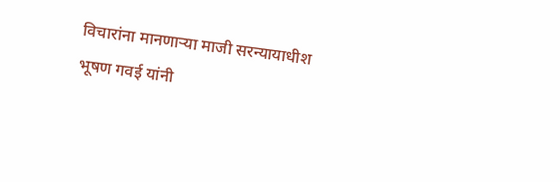विचारांना मानणाऱ्या माजी सरन्यायाधीश भूषण गवई यांनी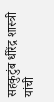सहकुटुंब धीरेंद्र शास्त्री यांची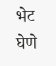भेट घेणे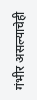गंभीर असल्याचेही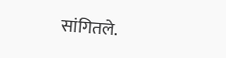सांगितले.